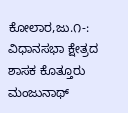ಕೋಲಾರ,ಜು.೧-: ವಿಧಾನಸಭಾ ಕ್ಷೇತ್ರದ ಶಾಸಕ ಕೊತ್ತೂರು ಮಂಜುನಾಥ್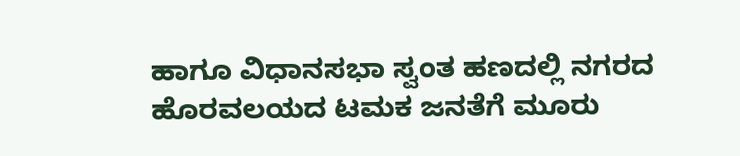ಹಾಗೂ ವಿಧಾನಸಭಾ ಸ್ವಂತ ಹಣದಲ್ಲಿ ನಗರದ ಹೊರವಲಯದ ಟಮಕ ಜನತೆಗೆ ಮೂರು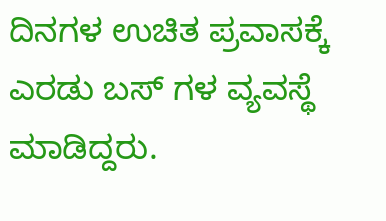ದಿನಗಳ ಉಚಿತ ಪ್ರವಾಸಕ್ಕೆ ಎರಡು ಬಸ್ ಗಳ ವ್ಯವಸ್ಥೆ ಮಾಡಿದ್ದರು.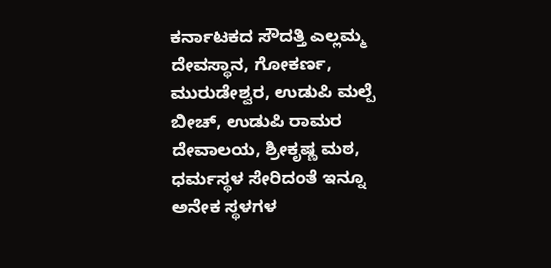ಕರ್ನಾಟಕದ ಸೌದತ್ತಿ ಎಲ್ಲಮ್ಮ ದೇವಸ್ಥಾನ, ಗೋಕರ್ಣ, ಮುರುಡೇಶ್ವರ, ಉಡುಪಿ ಮಲ್ಪೆ ಬೀಚ್, ಉಡುಪಿ ರಾಮರ ದೇವಾಲಯ, ಶ್ರೀಕೃಷ್ಣ ಮಠ, ಧರ್ಮಸ್ಥಳ ಸೇರಿದಂತೆ ಇನ್ನೂ ಅನೇಕ ಸ್ಥಳಗಳ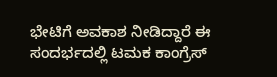ಭೇಟಿಗೆ ಅವಕಾಶ ನೀಡಿದ್ದಾರೆ ಈ ಸಂದರ್ಭದಲ್ಲಿ ಟಮಕ ಕಾಂಗ್ರೆಸ್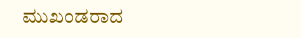ಮುಖಂಡರಾದ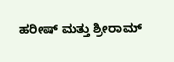ಹರೀಷ್ ಮತ್ತು ಶ್ರೀರಾಮ್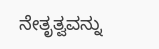ನೇತೃತ್ವವನ್ನು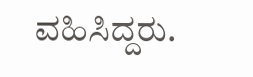ವಹಿಸಿದ್ದರು.